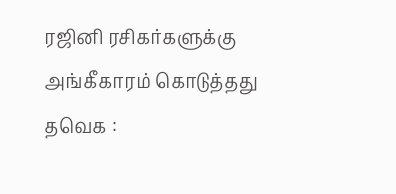ரஜினி ரசிகர்களுக்கு அங்கீகாரம் கொடுத்தது தவெக :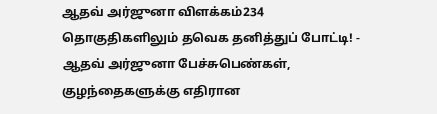ஆதவ் அர்ஜுனா விளக்கம்234 தொகுதிகளிலும் தவெக தனித்துப் போட்டி! - ஆதவ் அர்ஜுனா பேச்சுபெண்கள், குழந்தைகளுக்கு எதிரான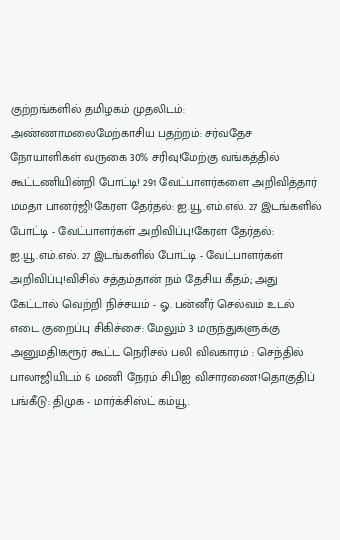குற்றங்களில் தமிழகம் முதலிடம்: அண்ணாமலைமேற்காசிய பதற்றம்: சர்வதேச நோயாளிகள் வருகை 30% சரிவு!மேற்கு வங்கத்தில் கூட்டணியின்றி போட்டி! 291 வேட்பாளர்களை அறிவித்தார் மமதா பானர்ஜி!கேரள தேர்தல்: ஐ.யூ.எம்.எல். 27 இடங்களில் போட்டி - வேட்பாளர்கள் அறிவிப்பு!கேரள தேர்தல்: ஐ.யூ.எம்.எல். 27 இடங்களில் போட்டி - வேட்பாளர்கள் அறிவிப்பு!விசில் சத்தம்தான் நம் தேசிய கீதம்; அது கேட்டால் வெற்றி நிச்சயம் - ஓ. பன்னீர் செல்வம் உடல் எடை குறைப்பு சிகிச்சை: மேலும் 3 மருந்துகளுக்கு அனுமதி!கரூர் கூட்ட நெரிசல் பலி விவகாரம் : செந்தில் பாலாஜியிடம் 6 மணி நேரம் சிபிஐ விசாரணை!தொகுதிப் பங்கீடு: திமுக - மார்க்சிஸ்ட் கம்யூ.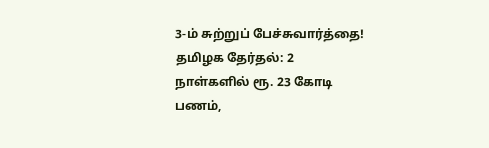3-ம் சுற்றுப் பேச்சுவார்த்தை! தமிழக தேர்தல்: 2 நாள்களில் ரூ. 23 கோடி பணம்,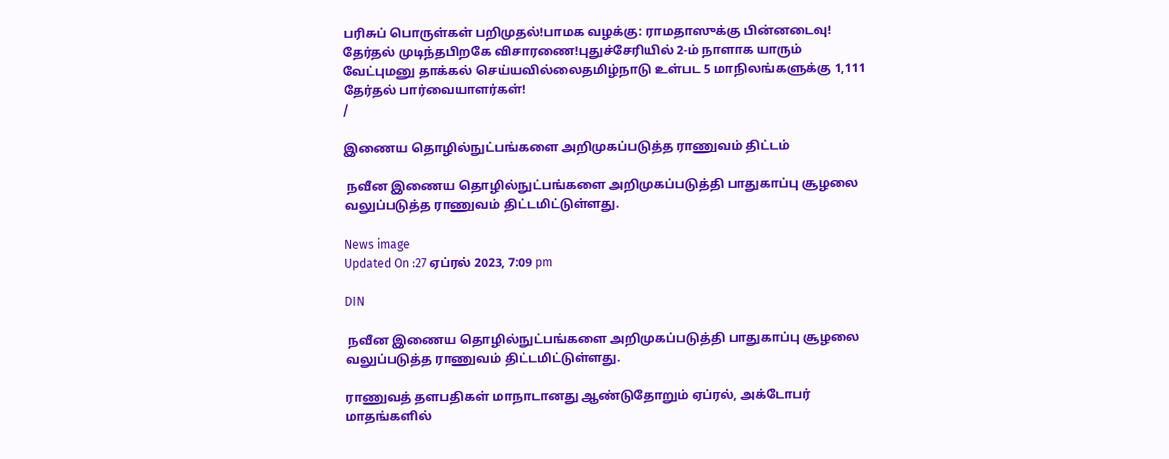பரிசுப் பொருள்கள் பறிமுதல்!பாமக வழக்கு: ராமதாஸுக்கு பின்னடைவு! தேர்தல் முடிந்தபிறகே விசாரணை!புதுச்சேரியில் 2-ம் நாளாக யாரும் வேட்புமனு தாக்கல் செய்யவில்லைதமிழ்நாடு உள்பட 5 மாநிலங்களுக்கு 1,111 தேர்தல் பார்வையாளர்கள்!
/

இணைய தொழில்நுட்பங்களை அறிமுகப்படுத்த ராணுவம் திட்டம்

 நவீன இணைய தொழில்நுட்பங்களை அறிமுகப்படுத்தி பாதுகாப்பு சூழலை வலுப்படுத்த ராணுவம் திட்டமிட்டுள்ளது.

News image
Updated On :27 ஏப்ரல் 2023, 7:09 pm

DIN

 நவீன இணைய தொழில்நுட்பங்களை அறிமுகப்படுத்தி பாதுகாப்பு சூழலை வலுப்படுத்த ராணுவம் திட்டமிட்டுள்ளது.

ராணுவத் தளபதிகள் மாநாடானது ஆண்டுதோறும் ஏப்ரல், அக்டோபர் மாதங்களில்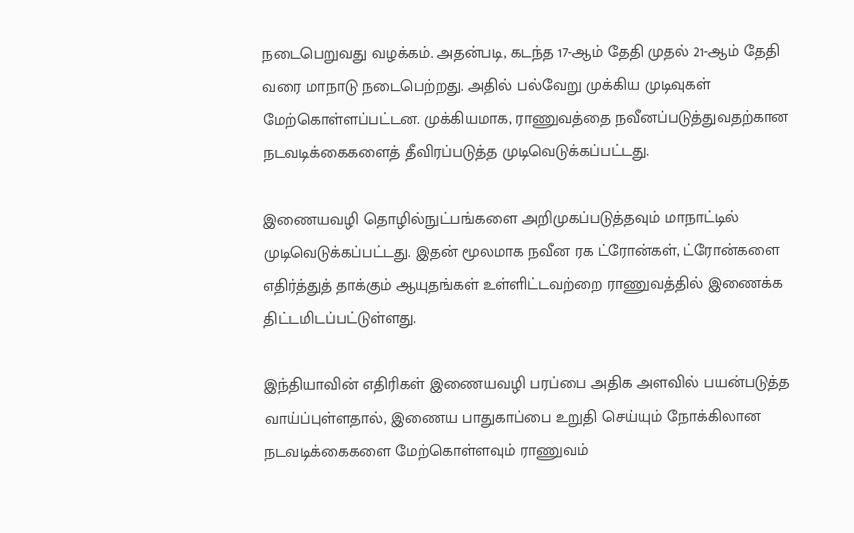நடைபெறுவது வழக்கம். அதன்படி, கடந்த 17-ஆம் தேதி முதல் 21-ஆம் தேதி வரை மாநாடு நடைபெற்றது. அதில் பல்வேறு முக்கிய முடிவுகள் மேற்கொள்ளப்பட்டன. முக்கியமாக, ராணுவத்தை நவீனப்படுத்துவதற்கான நடவடிக்கைகளைத் தீவிரப்படுத்த முடிவெடுக்கப்பட்டது.

இணையவழி தொழில்நுட்பங்களை அறிமுகப்படுத்தவும் மாநாட்டில் முடிவெடுக்கப்பட்டது. இதன் மூலமாக நவீன ரக ட்ரோன்கள், ட்ரோன்களை எதிர்த்துத் தாக்கும் ஆயுதங்கள் உள்ளிட்டவற்றை ராணுவத்தில் இணைக்க திட்டமிடப்பட்டுள்ளது.

இந்தியாவின் எதிரிகள் இணையவழி பரப்பை அதிக அளவில் பயன்படுத்த வாய்ப்புள்ளதால், இணைய பாதுகாப்பை உறுதி செய்யும் நோக்கிலான நடவடிக்கைகளை மேற்கொள்ளவும் ராணுவம்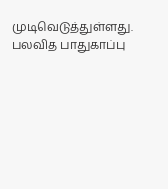முடிவெடுத்துள்ளது. பலவித பாதுகாப்பு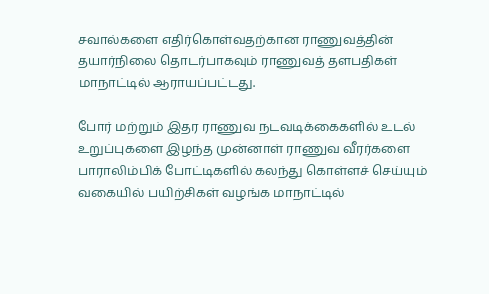சவால்களை எதிர்கொள்வதற்கான ராணுவத்தின் தயார்நிலை தொடர்பாகவும் ராணுவத் தளபதிகள் மாநாட்டில் ஆராயப்பட்டது.

போர் மற்றும் இதர ராணுவ நடவடிக்கைகளில் உடல் உறுப்புகளை இழந்த முன்னாள் ராணுவ வீரர்களை பாராலிம்பிக் போட்டிகளில் கலந்து கொள்ளச் செய்யும் வகையில் பயிற்சிகள் வழங்க மாநாட்டில்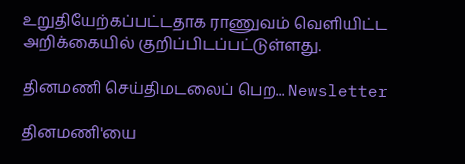உறுதியேற்கப்பட்டதாக ராணுவம் வெளியிட்ட அறிக்கையில் குறிப்பிடப்பட்டுள்ளது.

தினமணி செய்திமடலைப் பெற... Newsletter

தினமணி'யை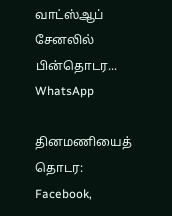வாட்ஸ்ஆப் சேனலில் பின்தொடர... WhatsApp

தினமணியைத் தொடர: Facebook,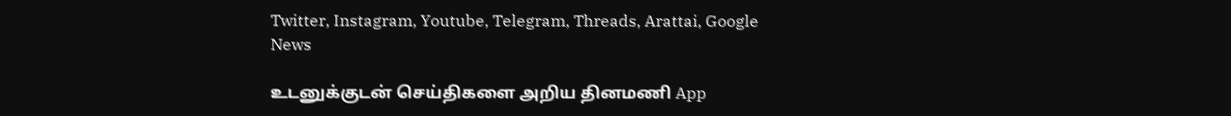Twitter, Instagram, Youtube, Telegram, Threads, Arattai, Google News

உடனுக்குடன் செய்திகளை அறிய தினமணி App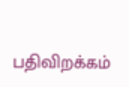பதிவிறக்கம்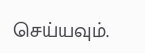செய்யவும்.